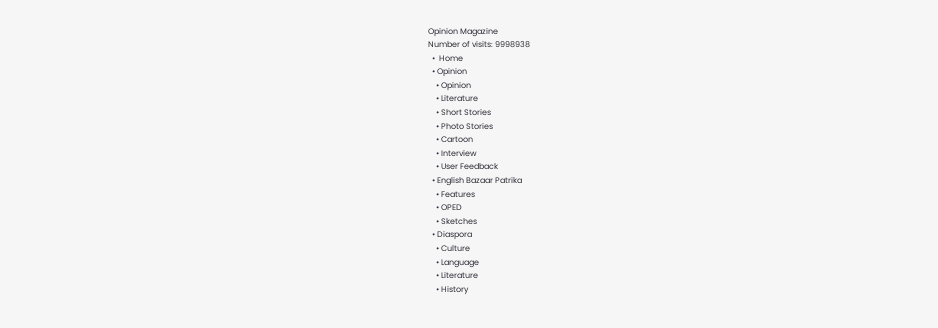Opinion Magazine
Number of visits: 9998938
  •  Home
  • Opinion
    • Opinion
    • Literature
    • Short Stories
    • Photo Stories
    • Cartoon
    • Interview
    • User Feedback
  • English Bazaar Patrika
    • Features
    • OPED
    • Sketches
  • Diaspora
    • Culture
    • Language
    • Literature
    • History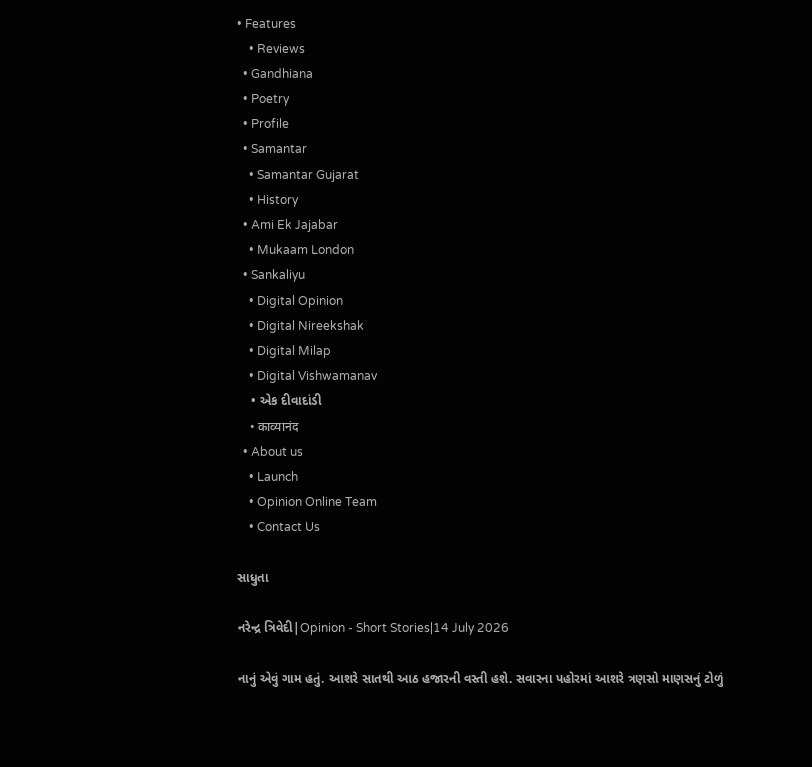• Features
    • Reviews
  • Gandhiana
  • Poetry
  • Profile
  • Samantar
    • Samantar Gujarat
    • History
  • Ami Ek Jajabar
    • Mukaam London
  • Sankaliyu
    • Digital Opinion
    • Digital Nireekshak
    • Digital Milap
    • Digital Vishwamanav
    • એક દીવાદાંડી
    • काव्यानंद
  • About us
    • Launch
    • Opinion Online Team
    • Contact Us

સાધુતા

નરેન્દ્ર ત્રિવેદી|Opinion - Short Stories|14 July 2026

નાનું એવું ગામ હતું. આશરે સાતથી આઠ હજારની વસ્તી હશે. સવારના પહોરમાં આશરે ત્રણસો માણસનું ટોળું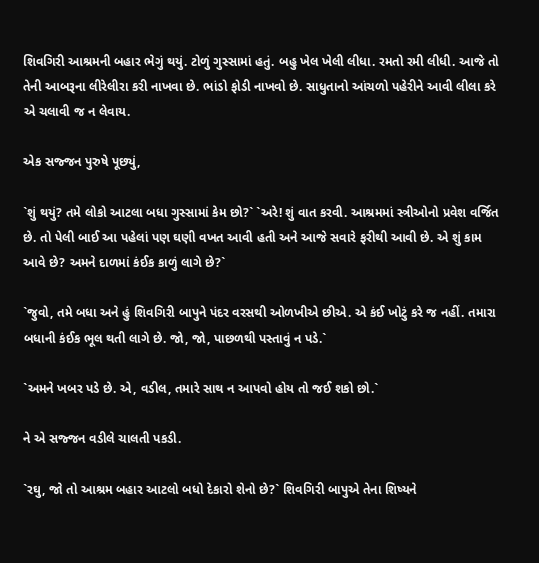શિવગિરી આશ્રમની બહાર ભેગું થયું. ટોળું ગુસ્સામાં હતું. બહુ ખેલ ખેલી લીધા. રમતો રમી લીધી. આજે તો તેની આબરૂના લીરેલીરા કરી નાખવા છે. ભાંડો ફોડી નાખવો છે. સાધુતાનો આંચળો પહેરીને આવી લીલા કરે એ ચલાવી જ ન લેવાય.

એક સજ્જન પુરુષે પૂછ્યું,

`શું થયું? તમે લોકો આટલા બધા ગુસ્સામાં કેમ છો?` `અરે! શું વાત કરવી. આશ્રમમાં સ્ત્રીઓનો પ્રવેશ વર્જિત છે. તો પેલી બાઈ આ પહેલાં પણ ઘણી વખત આવી હતી અને આજે સવારે ફરીથી આવી છે. એ શું કામ આવે છે? અમને દાળમાં કંઈક કાળું લાગે છે?`

`જુવો, તમે બધા અને હું શિવગિરી બાપુને પંદર વરસથી ઓળખીએ છીએ. એ કંઈ ખોટું કરે જ નહીં. તમારા બધાની કંઈક ભૂલ થતી લાગે છે. જો, જો, પાછળથી પસ્તાવું ન પડે.`

`અમને ખબર પડે છે. એ, વડીલ, તમારે સાથ ન આપવો હોય તો જઈ શકો છો.`

ને એ સજ્જન વડીલે ચાલતી પકડી.

`રઘુ, જો તો આશ્રમ બહાર આટલો બધો દેકારો શેનો છે?` શિવગિરી બાપુએ તેના શિષ્યને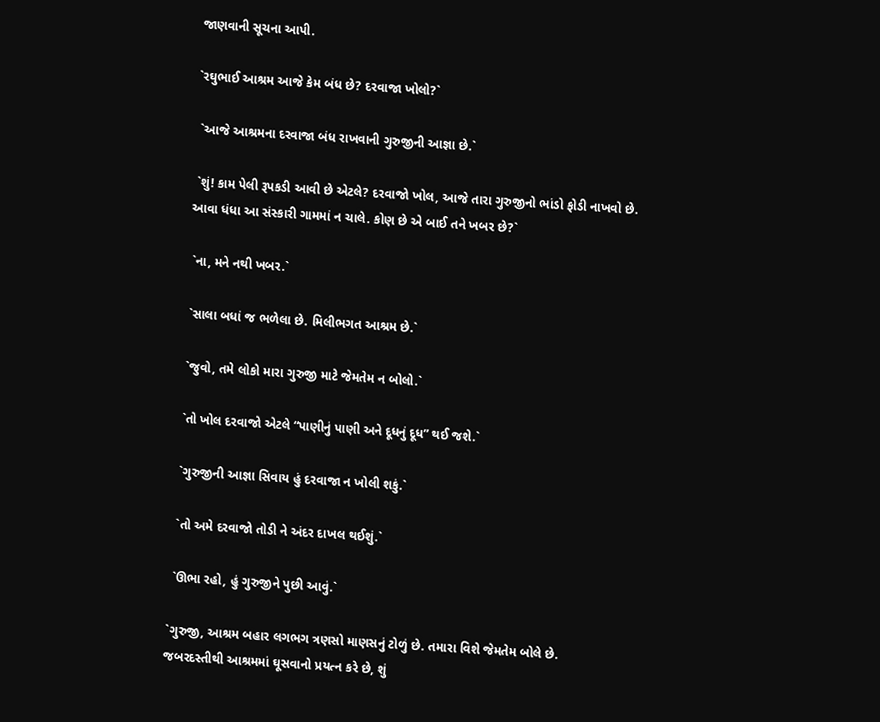જાણવાની સૂચના આપી.

`રઘુભાઈ આશ્રમ આજે કેમ બંધ છે? દરવાજા ખોલો?`

 `આજે આશ્રમના દરવાજા બંધ રાખવાની ગુરુજીની આજ્ઞા છે.`

 `શું! કામ પેલી રૂપકડી આવી છે એટલે? દરવાજો ખોલ, આજે તારા ગુરુજીનો ભાંડો ફોડી નાખવો છે. આવા ધંધા આ સંસ્કારી ગામમાં ન ચાલે. કોણ છે એ બાઈ તને ખબર છે?`

 `ના, મને નથી ખબર.`

 `સાલા બધાં જ ભળેલા છે. મિલીભગત આશ્રમ છે.`

 `જુવો, તમે લોકો મારા ગુરુજી માટે જેમતેમ ન બોલો.`

 `તો ખોલ દરવાજો એટલે “પાણીનું પાણી અને દૂધનું દૂધ” થઈ જશે.`

 `ગુરુજીની આજ્ઞા સિવાય હું દરવાજા ન ખોલી શકું.`

 `તો અમે દરવાજો તોડી ને અંદર દાખલ થઈશું.`

 `ઊભા રહો, હું ગુરુજીને પુછી આવું.`

`ગુરુજી, આશ્રમ બહાર લગભગ ત્રણસો માણસનું ટોળું છે. તમારા વિશે જેમતેમ બોલે છે. જબરદસ્તીથી આશ્રમમાં ઘૂસવાનો પ્રયત્ન કરે છે, શું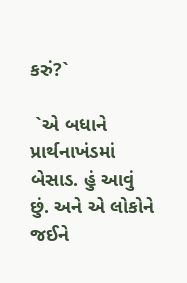કરું?`

 `એ બધાને પ્રાર્થનાખંડમાં બેસાડ. હું આવું છું. અને એ લોકોને જઈને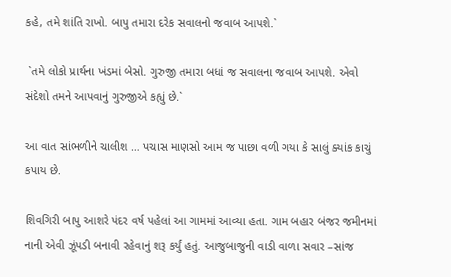કહે, તમે શાંતિ રાખો. બાપુ તમારા દરેક સવાલનો જવાબ આપશે.`

 `તમે લોકો પ્રાર્થના ખંડમાં બેસો. ગુરુજી તમારા બધાં જ સવાલના જવાબ આપશે. એવો સંદેશો તમને આપવાનું ગુરુજીએ કહ્યું છે.`

આ વાત સાંભળીને ચાલીશ … પચાસ માણસો આમ જ પાછા વળી ગયા કે સાલું ક્યાંક કાચું કપાય છે.

શિવગિરી બાપુ આશરે પંદર વર્ષ પહેલાં આ ગામમાં આવ્યા હતા. ગામ બહાર બંજર જમીનમાં નાની એવી ઝૂંપડી બનાવી રહેવાનું શરૂ કર્યું હતું. આજુબાજુની વાડી વાળા સવાર –સાંજ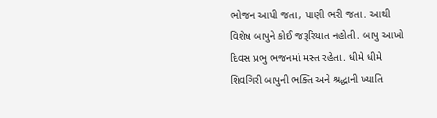ભોજન આપી જતા, પાણી ભરી જતા. આથી વિશેષ બાપુને કોઈ જરૂરિયાત નહોતી. બાપુ આખો દિવસ પ્રભુ ભજનમાં મસ્ત રહેતા. ધીમે ધીમે શિવગિરી બાપુની ભક્તિ અને શ્રદ્ધાની ખ્યાતિ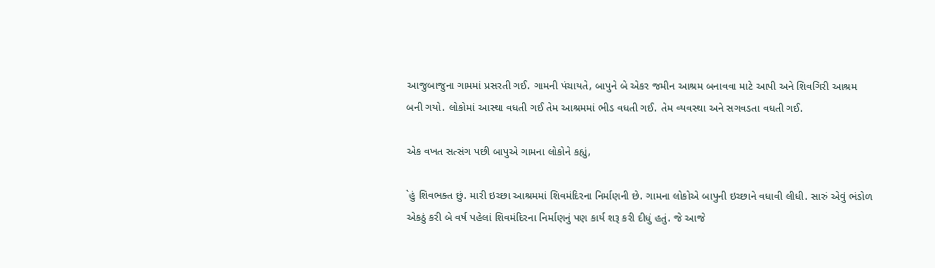આજુબાજુના ગામમાં પ્રસરતી ગઈ. ગામની પંચાયતે, બાપુને બે એકર જમીન આશ્રમ બનાવવા માટે આપી અને શિવગિરી આશ્રમ બની ગયો. લોકોમાં આસ્થા વધતી ગઈ તેમ આશ્રમમાં ભીડ વધતી ગઈ. તેમ વ્યવસ્થા અને સગવડતા વધતી ગઈ.

એક વખત સત્સંગ પછી બાપુએ ગામના લોકોને કહ્યું,

`હું શિવભક્ત છું. મારી ઇચ્છા આશ્રમમાં શિવમંદિરના નિર્માણની છે. ગામના લોકોએ બાપુની ઇચ્છાને વધાવી લીધી. સારું એવું ભંડોળ એકઠું કરી બે વર્ષ પહેલાં શિવમંદિરના નિર્માણનું પણ કાર્ય શરૂ કરી દીધું હતું. જે આજે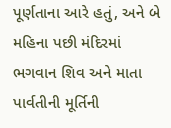પૂર્ણતાના આરે હતું, અને બે મહિના પછી મંદિરમાં ભગવાન શિવ અને માતા પાર્વતીની મૂર્તિની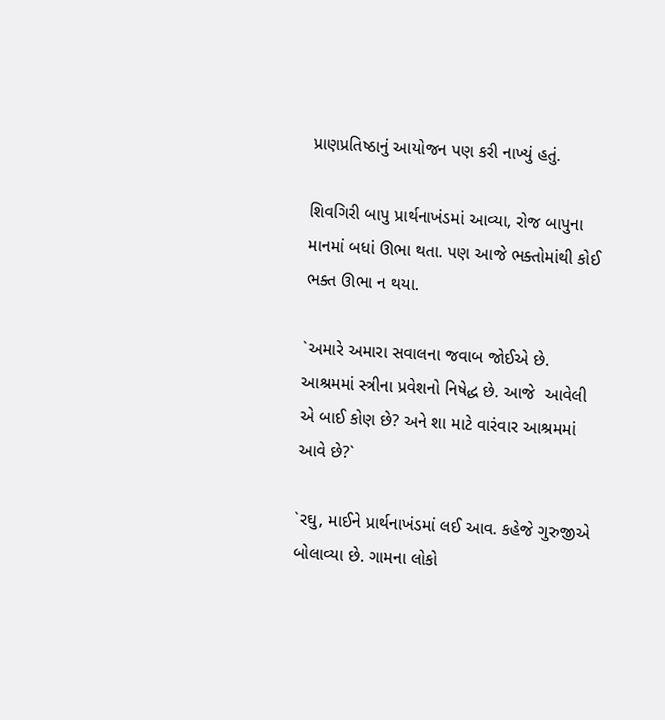પ્રાણપ્રતિષ્ઠાનું આયોજન પણ કરી નાખ્યું હતું.

શિવગિરી બાપુ પ્રાર્થનાખંડમાં આવ્યા, રોજ બાપુના માનમાં બધાં ઊભા થતા. પણ આજે ભક્તોમાંથી કોઈ ભક્ત ઊભા ન થયા.

`અમારે અમારા સવાલના જવાબ જોઈએ છે. આશ્રમમાં સ્ત્રીના પ્રવેશનો નિષેદ્ધ છે. આજે  આવેલી એ બાઈ કોણ છે? અને શા માટે વારંવાર આશ્રમમાં આવે છે?`

`રઘુ, માઈને પ્રાર્થનાખંડમાં લઈ આવ. કહેજે ગુરુજીએ બોલાવ્યા છે. ગામના લોકો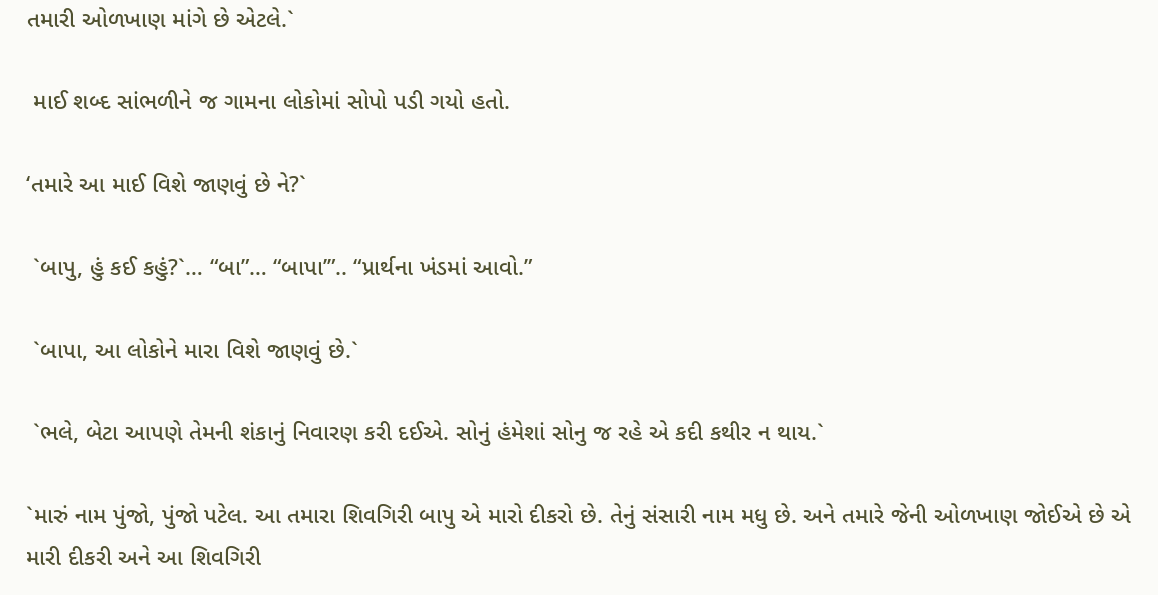તમારી ઓળખાણ માંગે છે એટલે.`

 માઈ શબ્દ સાંભળીને જ ગામના લોકોમાં સોપો પડી ગયો હતો.

‘તમારે આ માઈ વિશે જાણવું છે ને?`

 `બાપુ, હું કઈ કહું?`… “બા”… “બાપા’”.. “પ્રાર્થના ખંડમાં આવો.”

 `બાપા, આ લોકોને મારા વિશે જાણવું છે.`

 `ભલે, બેટા આપણે તેમની શંકાનું નિવારણ કરી દઈએ. સોનું હંમેશાં સોનુ જ રહે એ કદી કથીર ન થાય.`

`મારું નામ પુંજો, પુંજો પટેલ. આ તમારા શિવગિરી બાપુ એ મારો દીકરો છે. તેનું સંસારી નામ મધુ છે. અને તમારે જેની ઓળખાણ જોઈએ છે એ મારી દીકરી અને આ શિવગિરી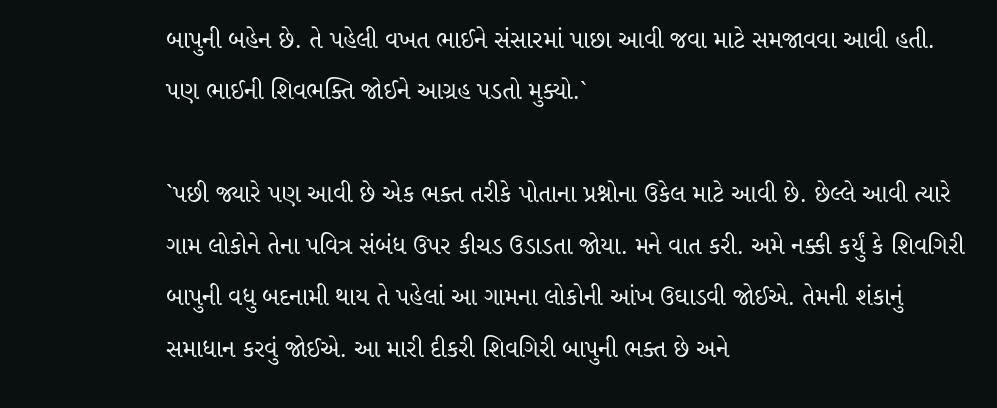બાપુની બહેન છે. તે પહેલી વખત ભાઈને સંસારમાં પાછા આવી જવા માટે સમજાવવા આવી હતી. પણ ભાઈની શિવભક્તિ જોઈને આગ્રહ પડતો મુક્યો.`

`પછી જ્યારે પણ આવી છે એક ભક્ત તરીકે પોતાના પ્રશ્નોના ઉકેલ માટે આવી છે. છેલ્લે આવી ત્યારે ગામ લોકોને તેના પવિત્ર સંબંધ ઉપર કીચડ ઉડાડતા જોયા. મને વાત કરી. અમે નક્કી કર્યું કે શિવગિરી બાપુની વધુ બદનામી થાય તે પહેલાં આ ગામના લોકોની આંખ ઉઘાડવી જોઈએ. તેમની શંકાનું સમાધાન કરવું જોઈએ. આ મારી દીકરી શિવગિરી બાપુની ભક્ત છે અને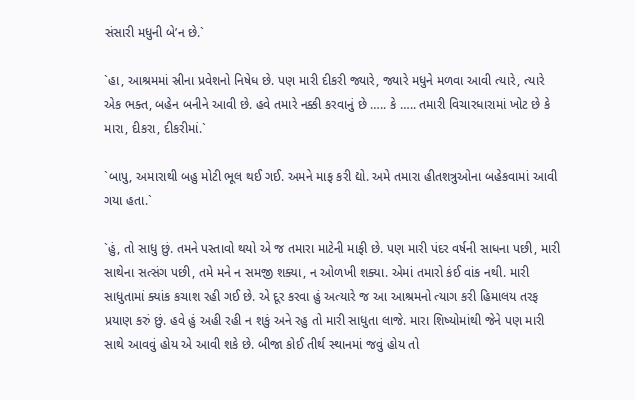સંસારી મધુની બે’ન છે.`

`હા, આશ્રમમાં સ્રીના પ્રવેશનો નિષેધ છે. પણ મારી દીકરી જ્યારે, જ્યારે મધુને મળવા આવી ત્યારે, ત્યારે એક ભક્ત, બહેન બનીને આવી છે. હવે તમારે નક્કી કરવાનું છે ….. કે ….. તમારી વિચારધારામાં ખોટ છે કે મારા, દીકરા, દીકરીમાં.`

`બાપુ, અમારાથી બહુ મોટી ભૂલ થઈ ગઈ. અમને માફ કરી દ્યો. અમે તમારા હીતશત્રુઓના બહેકવામાં આવી ગયા હતા.`

`હું, તો સાધુ છું. તમને પસ્તાવો થયો એ જ તમારા માટેની માફી છે. પણ મારી પંદર વર્ષની સાધના પછી, મારી સાથેના સત્સંગ પછી, તમે મને ન સમજી શક્યા, ન ઓળખી શક્યા. એમાં તમારો કંઈ વાંક નથી. મારી સાધુતામાં ક્યાંક કચાશ રહી ગઈ છે. એ દૂર કરવા હું અત્યારે જ આ આશ્રમનો ત્યાગ કરી હિમાલય તરફ પ્રયાણ કરું છું. હવે હું અહી રહી ન શકું અને રહુ તો મારી સાધુતા લાજે. મારા શિષ્યોમાંથી જેને પણ મારી સાથે આવવું હોય એ આવી શકે છે. બીજા કોઈ તીર્થ સ્થાનમાં જવું હોય તો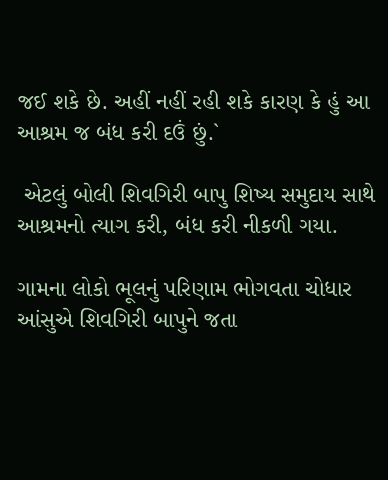જઈ શકે છે. અહીં નહીં રહી શકે કારણ કે હું આ આશ્રમ જ બંધ કરી દઉં છું.`

 એટલું બોલી શિવગિરી બાપુ શિષ્ય સમુદાય સાથે આશ્રમનો ત્યાગ કરી, બંધ કરી નીકળી ગયા.

ગામના લોકો ભૂલનું પરિણામ ભોગવતા ચોધાર આંસુએ શિવગિરી બાપુને જતા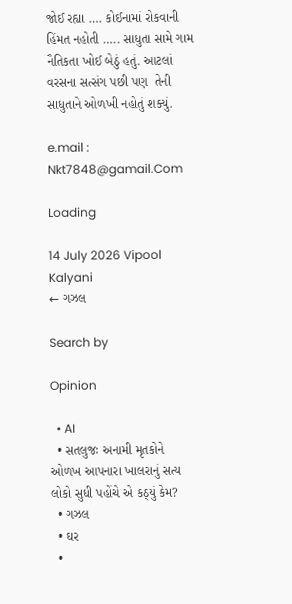જોઈ રહ્યા …. કોઈનામાં રોકવાની હિંમત નહોતી ….. સાધુતા સામે ગામ નૈતિકતા ખોઈ બેઠું હતું. આટલાં વરસના સત્સંગ પછી પણ  તેની સાધુતાને ઓળખી નહોતું શક્યું.

e.mail : Nkt7848@gamail.Com

Loading

14 July 2026 Vipool Kalyani
← ગઝલ

Search by

Opinion

  • AI
  • સતલુજઃ અનામી મૃતકોને ઓળખ આપનારા ખાલરાનું સત્ય લોકો સુધી પહોંચે એ કઠ્યું કેમ?
  • ગઝલ
  • ઘર
  •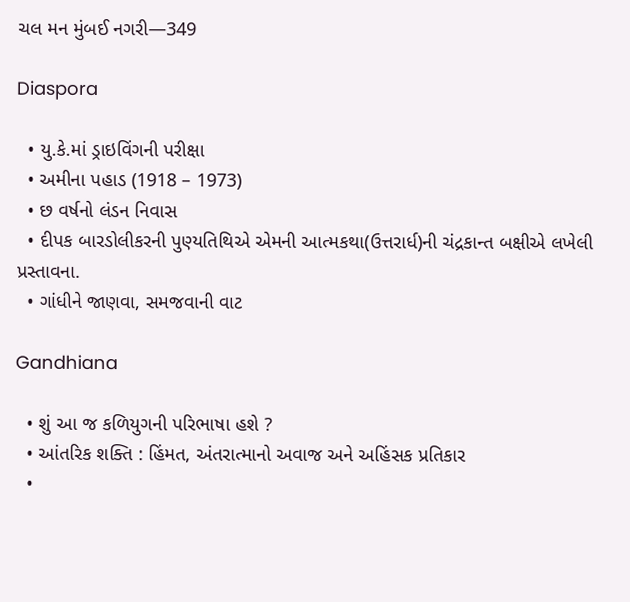ચલ મન મુંબઈ નગરી—349

Diaspora

  • યુ.કે.માં ડ્રાઇવિંગની પરીક્ષા
  • અમીના પહાડ (1918 – 1973)
  • છ વર્ષનો લંડન નિવાસ
  • દીપક બારડોલીકરની પુણ્યતિથિએ એમની આત્મકથા(ઉત્તરાર્ધ)ની ચંદ્રકાન્ત બક્ષીએ લખેલી પ્રસ્તાવના.
  • ગાંધીને જાણવા, સમજવાની વાટ

Gandhiana

  • શું આ જ કળિયુગની પરિભાષા હશે ?
  • આંતરિક શક્તિ : હિંમત, અંતરાત્માનો અવાજ અને અહિંસક પ્રતિકાર
  •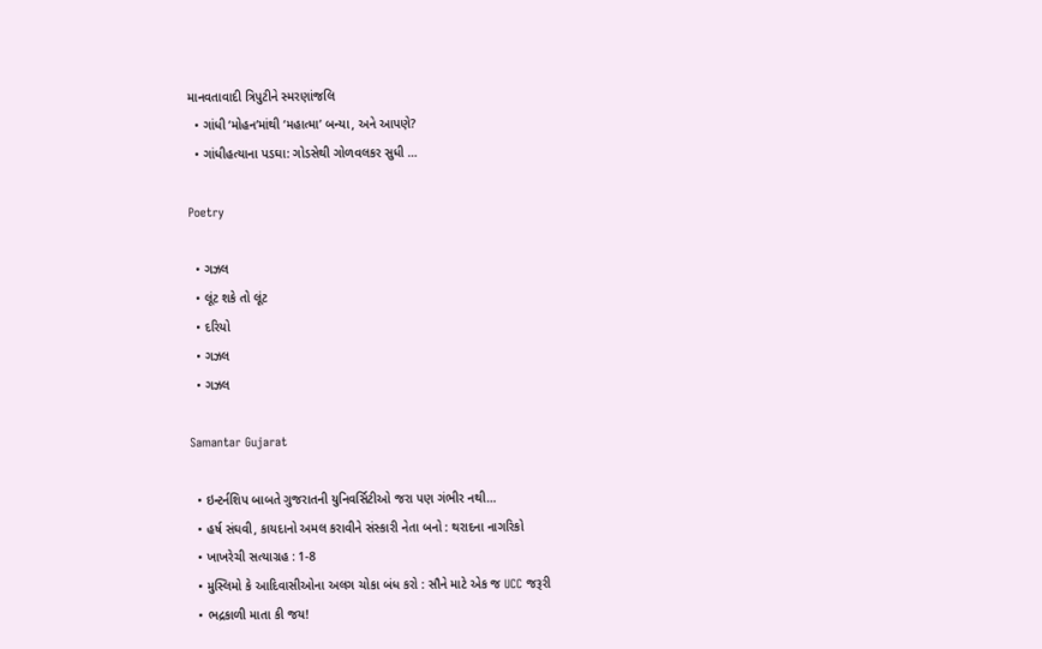માનવતાવાદી ત્રિપુટીને સ્મરણાંજલિ
  • ગાંધી ‘મોહન’માંથી ‘મહાત્મા’ બન્યા, અને આપણે?
  • ગાંધીહત્યાના પડઘા: ગોડસેથી ગોળવલકર સુધી …

Poetry

  • ગઝલ
  • લૂંટ શકે તો લૂંટ
  • દરિયો
  • ગઝલ
  • ગઝલ

Samantar Gujarat

  • ઇન્ટર્નશિપ બાબતે ગુજરાતની યુનિવર્સિટીઓ જરા પણ ગંભીર નથી…
  • હર્ષ સંઘવી, કાયદાનો અમલ કરાવીને સંસ્કારી નેતા બનો : થરાદના નાગરિકો
  • ખાખરેચી સત્યાગ્રહ : 1-8
  • મુસ્લિમો કે આદિવાસીઓના અલગ ચોકા બંધ કરો : સૌને માટે એક જ UCC જરૂરી
  • ભદ્રકાળી માતા કી જય!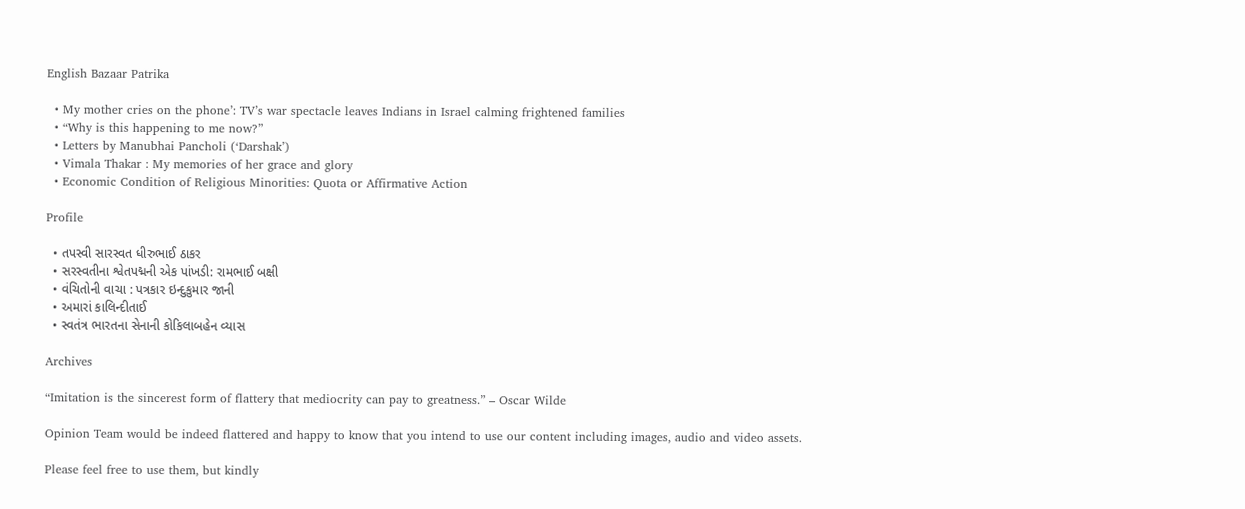English Bazaar Patrika

  • My mother cries on the phone’: TV’s war spectacle leaves Indians in Israel calming frightened families
  • “Why is this happening to me now?”
  • Letters by Manubhai Pancholi (‘Darshak’)
  • Vimala Thakar : My memories of her grace and glory
  • Economic Condition of Religious Minorities: Quota or Affirmative Action

Profile

  • તપસ્વી સારસ્વત ધીરુભાઈ ઠાકર
  • સરસ્વતીના શ્વેતપદ્મની એક પાંખડી: રામભાઈ બક્ષી
  • વંચિતોની વાચા : પત્રકાર ઇન્દુકુમાર જાની
  • અમારાં કાલિન્દીતાઈ
  • સ્વતંત્ર ભારતના સેનાની કોકિલાબહેન વ્યાસ

Archives

“Imitation is the sincerest form of flattery that mediocrity can pay to greatness.” – Oscar Wilde

Opinion Team would be indeed flattered and happy to know that you intend to use our content including images, audio and video assets.

Please feel free to use them, but kindly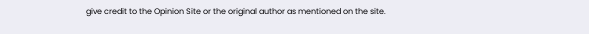give credit to the Opinion Site or the original author as mentioned on the site.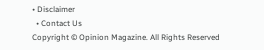• Disclaimer
  • Contact Us
Copyright © Opinion Magazine. All Rights Reserved